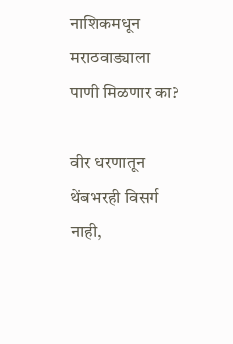नाशिकमधून मराठवाड्याला पाणी मिळणार का?

वीर धरणातून थेंबभरही विसर्ग नाही,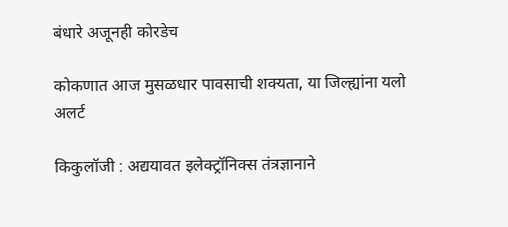बंधारे अजूनही कोरडेच

कोकणात आज मुसळधार पावसाची शक्यता, या जिल्ह्यांना यलो अलर्ट

किकुलॉजी : अद्ययावत इलेक्ट्रॉनिक्स तंत्रज्ञानाने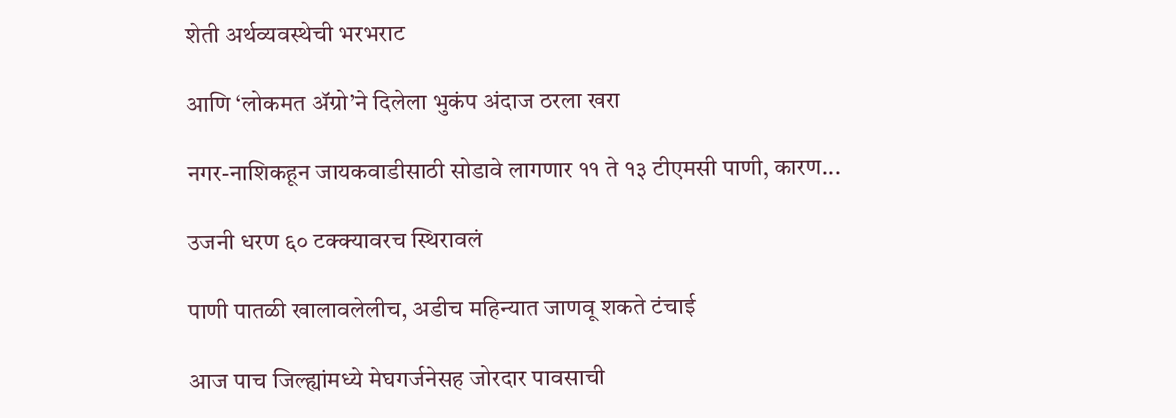शेती अर्थव्यवस्थेची भरभराट

आणि ‘लोकमत ॲग्रो’ने दिलेला भुकंप अंदाज ठरला खरा

नगर-नाशिकहून जायकवाडीसाठी सोडावे लागणार ११ ते १३ टीएमसी पाणी, कारण...

उजनी धरण ६० टक्क्यावरच स्थिरावलं

पाणी पातळी खालावलेलीच, अडीच महिन्यात जाणवू शकते टंचाई

आज पाच जिल्ह्यांमध्ये मेघगर्जनेसह जोरदार पावसाची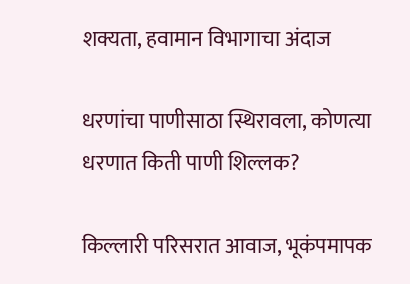शक्यता, हवामान विभागाचा अंदाज

धरणांचा पाणीसाठा स्थिरावला, कोणत्या धरणात किती पाणी शिल्लक?

किल्लारी परिसरात आवाज, भूकंपमापक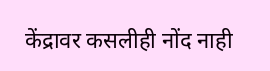केंद्रावर कसलीही नोंद नाही